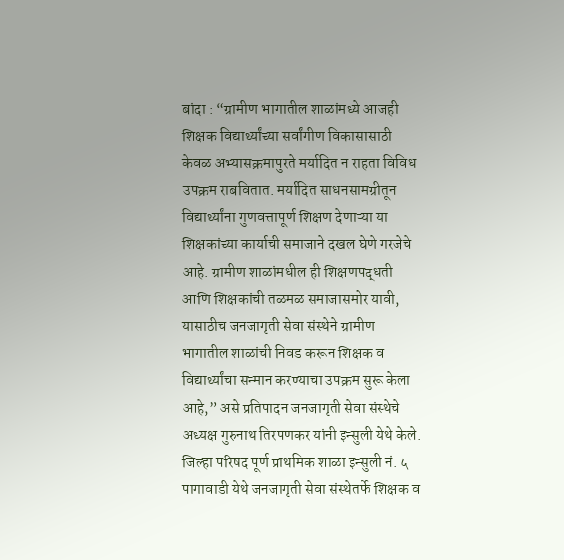बांदा : “ग्रामीण भागातील शाळांमध्ये आजही शिक्षक विद्यार्थ्यांच्या सर्वांगीण विकासासाठी केवळ अभ्यासक्रमापुरते मर्यादित न राहता विविध उपक्रम राबवितात. मर्यादित साधनसामग्रीतून विद्यार्थ्यांना गुणवत्तापूर्ण शिक्षण देणाऱ्या या शिक्षकांच्या कार्याची समाजाने दखल घेणे गरजेचे आहे. ग्रामीण शाळांमधील ही शिक्षणपद्धती आणि शिक्षकांची तळमळ समाजासमोर यावी, यासाठीच जनजागृती सेवा संस्थेने ग्रामीण भागातील शाळांची निवड करून शिक्षक व विद्यार्थ्यांचा सन्मान करण्याचा उपक्रम सुरू केला आहे,” असे प्रतिपादन जनजागृती सेवा संस्थेचे अध्यक्ष गुरुनाथ तिरपणकर यांनी इन्सुली येथे केले.
जिल्हा परिषद पूर्ण प्राथमिक शाळा इन्सुली नं. ५ पागावाडी येथे जनजागृती सेवा संस्थेतर्फे शिक्षक व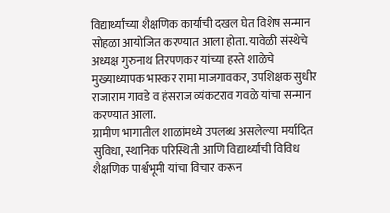विद्यार्थ्यांच्या शैक्षणिक कार्याची दखल घेत विशेष सन्मान सोहळा आयोजित करण्यात आला होता. यावेळी संस्थेचे अध्यक्ष गुरुनाथ तिरपणकर यांच्या हस्ते शाळेचे मुख्याध्यापक भास्कर रामा माजगावकर, उपशिक्षक सुधीर राजाराम गावडे व हंसराज व्यंकटराव गवळे यांचा सन्मान करण्यात आला.
ग्रामीण भागातील शाळांमध्ये उपलब्ध असलेल्या मर्यादित सुविधा, स्थानिक परिस्थिती आणि विद्यार्थ्यांची विविध शैक्षणिक पार्श्वभूमी यांचा विचार करून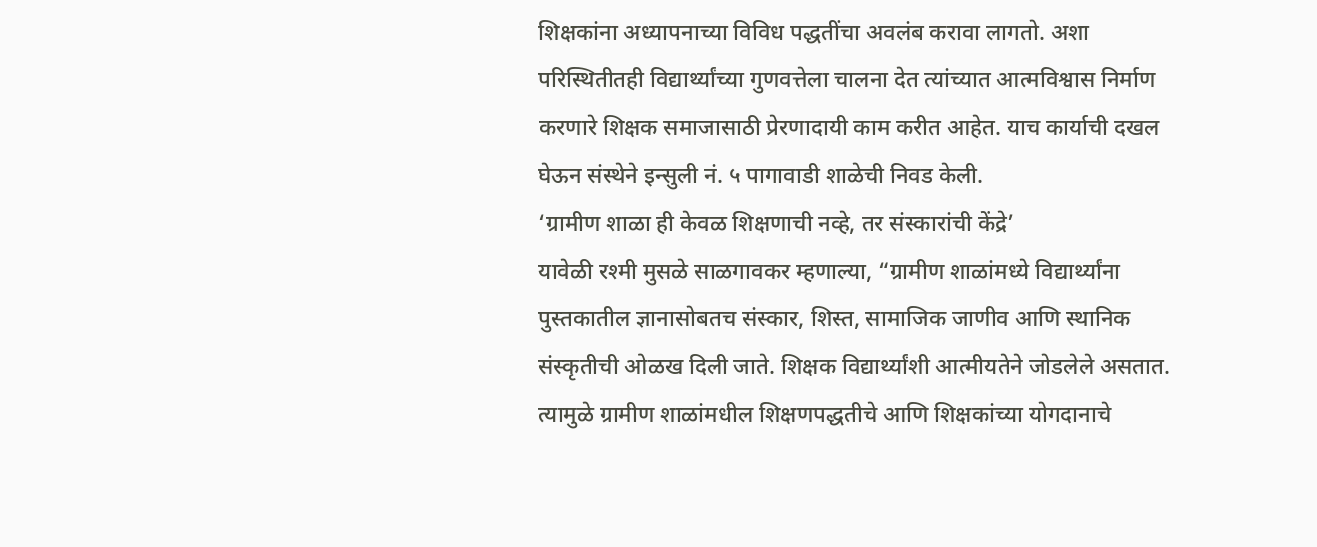शिक्षकांना अध्यापनाच्या विविध पद्धतींचा अवलंब करावा लागतो. अशा परिस्थितीतही विद्यार्थ्यांच्या गुणवत्तेला चालना देत त्यांच्यात आत्मविश्वास निर्माण करणारे शिक्षक समाजासाठी प्रेरणादायी काम करीत आहेत. याच कार्याची दखल घेऊन संस्थेने इन्सुली नं. ५ पागावाडी शाळेची निवड केली.
‘ग्रामीण शाळा ही केवळ शिक्षणाची नव्हे, तर संस्कारांची केंद्रे’
यावेळी रश्मी मुसळे साळगावकर म्हणाल्या, “ग्रामीण शाळांमध्ये विद्यार्थ्यांना पुस्तकातील ज्ञानासोबतच संस्कार, शिस्त, सामाजिक जाणीव आणि स्थानिक संस्कृतीची ओळख दिली जाते. शिक्षक विद्यार्थ्यांशी आत्मीयतेने जोडलेले असतात. त्यामुळे ग्रामीण शाळांमधील शिक्षणपद्धतीचे आणि शिक्षकांच्या योगदानाचे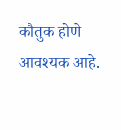कौतुक होणे आवश्यक आहे.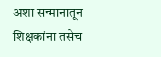अशा सन्मानातून शिक्षकांना तसेच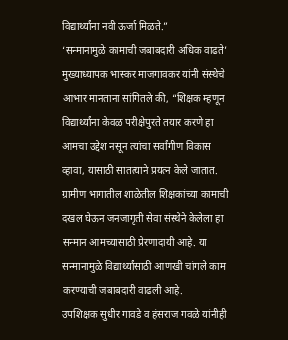विद्यार्थ्यांना नवी ऊर्जा मिळते.”
‘सन्मानामुळे कामाची जबाबदारी अधिक वाढते’
मुख्याध्यापक भास्कर माजगावकर यांनी संस्थेचे आभार मानताना सांगितले की, “शिक्षक म्हणून विद्यार्थ्यांना केवळ परीक्षेपुरते तयार करणे हा आमचा उद्देश नसून त्यांचा सर्वांगीण विकास व्हावा, यासाठी सातत्याने प्रयत्न केले जातात. ग्रामीण भागातील शाळेतील शिक्षकांच्या कामाची दखल घेऊन जनजागृती सेवा संस्थेने केलेला हा सन्मान आमच्यासाठी प्रेरणादायी आहे. या सन्मानामुळे विद्यार्थ्यांसाठी आणखी चांगले काम करण्याची जबाबदारी वाढली आहे.
उपशिक्षक सुधीर गावडे व हंसराज गवळे यांनीही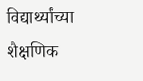विद्यार्थ्यांच्या शैक्षणिक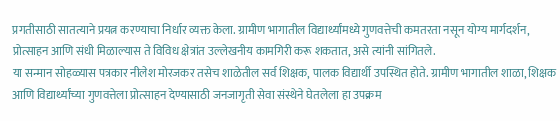प्रगतीसाठी सातत्याने प्रयत्न करण्याचा निर्धार व्यक्त केला. ग्रामीण भागातील विद्यार्थ्यांमध्ये गुणवत्तेची कमतरता नसून योग्य मार्गदर्शन, प्रोत्साहन आणि संधी मिळाल्यास ते विविध क्षेत्रांत उल्लेखनीय कामगिरी करू शकतात, असे त्यांनी सांगितले.
या सन्मान सोहळ्यास पत्रकार नीलेश मोरजकर तसेच शाळेतील सर्व शिक्षक, पालक विद्यार्थी उपस्थित होते. ग्रामीण भागातील शाळा, शिक्षक आणि विद्यार्थ्यांच्या गुणवत्तेला प्रोत्साहन देण्यासाठी जनजागृती सेवा संस्थेने घेतलेला हा उपक्रम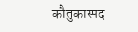कौतुकास्पद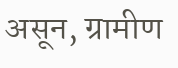असून, ग्रामीण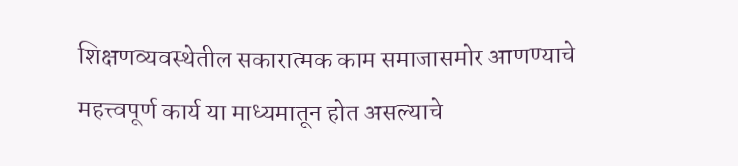शिक्षणव्यवस्थेतील सकारात्मक काम समाजासमोर आणण्याचे महत्त्वपूर्ण कार्य या माध्यमातून होत असल्याचे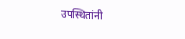उपस्थितांनी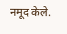नमूद केले.